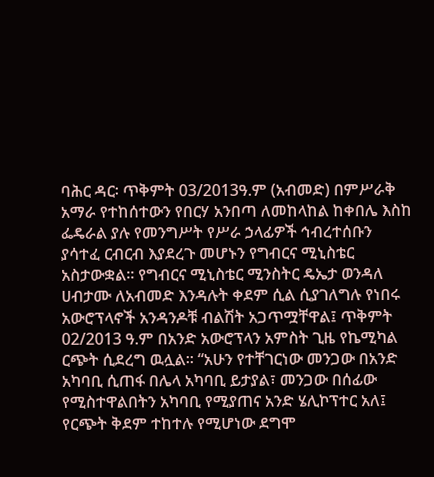ባሕር ዳር፡ ጥቅምት 03/2013ዓ.ም (አብመድ) በምሥራቅ አማራ የተከሰተውን የበርሃ አንበጣ ለመከላከል ከቀበሌ እስከ ፌዴራል ያሉ የመንግሥት የሥራ ኃላፊዎች ኅብረተሰቡን ያሳተፈ ርብርብ እያደረጉ መሆኑን የግብርና ሚኒስቴር አስታውቋል፡፡ የግብርና ሚኒስቴር ሚንስትር ዴኤታ ወንዳለ ሀብታሙ ለአብመድ እንዳሉት ቀደም ሲል ሲያገለግሉ የነበሩ አውሮፕላኖች አንዳንዶቹ ብልሽት አጋጥሟቸዋል፤ ጥቅምት 02/2013 ዓ.ም በአንድ አውሮፕላን አምስት ጊዜ የኬሚካል ርጭት ሲደረግ ዉሏል፡፡ “አሁን የተቸገርነው መንጋው በአንድ አካባቢ ሲጠፋ በሌላ አካባቢ ይታያል፣ መንጋው በሰፊው የሚስተዋልበትን አካባቢ የሚያጠና አንድ ሄሊኮፕተር አለ፤ የርጭት ቅደም ተከተሉ የሚሆነው ደግሞ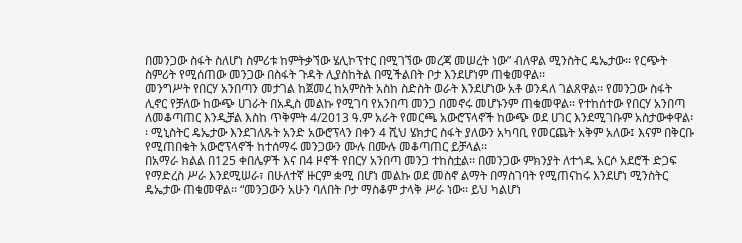በመንጋው ስፋት ስለሆነ ስምሪቱ ከምትቃኘው ሄሊኮፕተር በሚገኘው መረጃ መሠረት ነው” ብለዋል ሚንስትር ዴኤታው፡፡ የርጭት ስምሪት የሚሰጠው መንጋው በስፋት ጉዳት ሊያስከትል በሚችልበት ቦታ እንደሆነም ጠቁመዋል፡፡
መንግሥት የበርሃ አንበጣን መታገል ከጀመረ ከአምስት አስከ ስድስት ወራት እንደሆነው አቶ ወንዳለ ገልጸዋል፡፡ የመንጋው ስፋት ሊኖር የቻለው ከውጭ ሀገራት በአዲስ መልኩ የሚገባ የአንበጣ መንጋ በመኖሩ መሆኑንም ጠቁመዋል፡፡ የተከሰተው የበርሃ አንበጣ ለመቆጣጠር እንዲቻል እስከ ጥቅምት 4/2013 ዓ.ም አራት የመርጫ አውሮፕላኖች ከውጭ ወደ ሀገር እንደሚገቡም አስታውቀዋል፡፡ ሚኒስትር ዴኤታው እንደገለጹት አንድ አውሮፕላን በቀን 4 ሺህ ሄክታር ስፋት ያለውን አካባቢ የመርጨት አቅም አለው፤ እናም በቅርቡ የሚጠበቁት አውሮፕላኖች ከተሰማሩ መንጋውን ሙሉ በሙሉ መቆጣጠር ይቻላል፡፡
በአማራ ክልል በ125 ቀበሌዎች እና በ4 ዞኖች የበርሃ አንበጣ መንጋ ተከስቷል፡፡ በመንጋው ምክንያት ለተጎዱ አርሶ አደሮች ድጋፍ የማድረስ ሥራ እንደሚሠራ፣ በሁለተኛ ዙርም ቋሚ በሆነ መልኩ ወደ መስኖ ልማት በማስገባት የሚጠናከሩ እንደሆነ ሚንስትር ዴኤታው ጠቁመዋል፡፡ “መንጋውን አሁን ባለበት ቦታ ማስቆም ታላቅ ሥራ ነው፡፡ ይህ ካልሆነ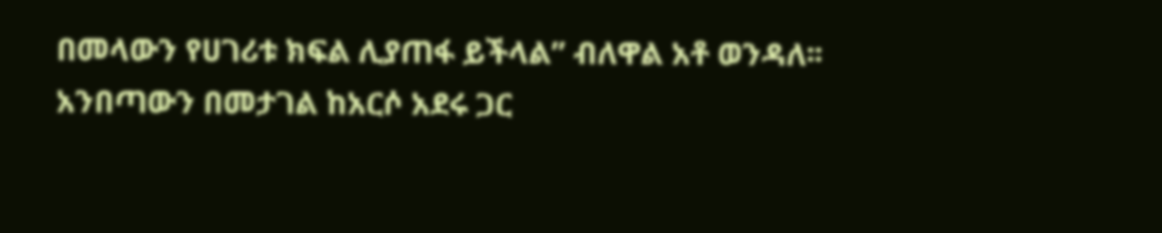በመላውን የሀገሪቱ ክፍል ሊያጠፋ ይችላል” ብለዋል አቶ ወንዳለ፡፡ አንበጣውን በመታገል ከአርሶ አደሩ ጋር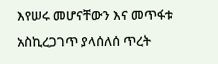እየሠሩ መሆናቸውን እና መጥፋቱ አስኪረጋገጥ ያላሰለሰ ጥረት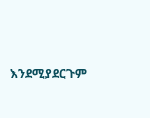እንደሚያደርጉም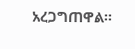አረጋግጠዋል፡፡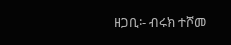ዘጋቢ፡- ብሩክ ተሾመ